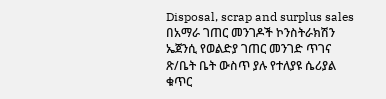Disposal, scrap and surplus sales
በአማራ ገጠር መንገዶች ኮንስትራክሽን ኤጀንሲ የወልድያ ገጠር መንገድ ጥገና ጽ/ቤት ቤት ውስጥ ያሉ የተለያዩ ሴሪያል ቁጥር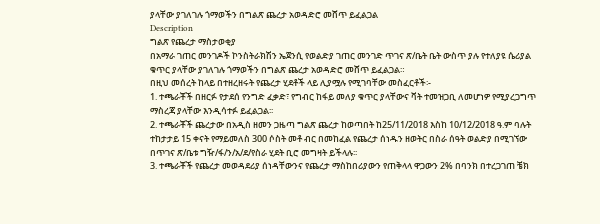ያላቸው ያገለገሉ ጎማወችን በግልጽ ጨረታ አወዳድሮ መሸጥ ይፈልጋል
Description
ግልጽ የጨረታ ማስታወቂያ
በአማራ ገጠር መንገዶች ኮንስትራክሽን ኤጀንሲ የወልድያ ገጠር መንገድ ጥገና ጽ/ቤት ቤት ውስጥ ያሉ የተለያዩ ሴሪያል ቁጥር ያላቸው ያገለገሉ ጎማወችን በግልጽ ጨረታ አወዳድሮ መሸጥ ይፈልጋል።
በዚህ መሰረት ከላይ በተዘረዘሩት የጨረታ ሂደቶች ላይ ሊያሟሉ የሚገባቸው መስፈርቶች፡-
1. ተጫራቾች በዘርፉ የታደሰ የንግድ ፈቃድ፣ የግብር ከፋይ መለያ ቁጥር ያላቸውና ቫት ተመዝጋቢ ለመሆነዎ የሚያረጋግጥ ማስረጃ ያላቸው እንዲሳተፉ ይፈልጋል፡፡
2. ተጫራቾች ጨረታው በአዲስ ዘመን ጋዜጣ ግልጽ ጨረታ ከወጣበት ከ25/11/2018 እስከ 10/12/2018 ዓ.ም ባሉት ተከታታይ 15 ቀናት የማይመለስ 300 ሶስት መቶ ብር በመከፈል የጨረታ ሰነዱን ዘወትር በስራ ሰዓት ወልድያ በሚገኘው በጥገና ጽ/ቤቱ ግዥ/ፋ/ን/አ/ደ/የስራ ሂደት ቢሮ መግዛት ይችላሉ፡፡
3. ተጫራቾች የጨረታ መወዳደሪያ ሰነዳቸውንና የጨረታ ማስከበሪያውን የጠቅላላ ዋጋውን 2% በባንክ በተረጋገጠ ቼክ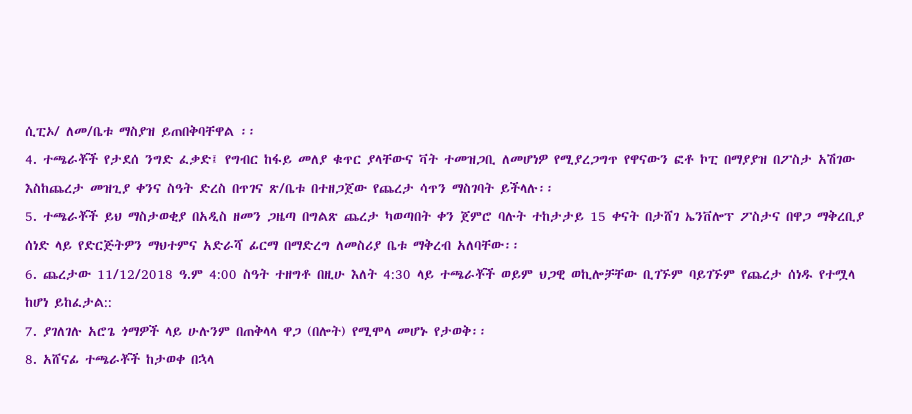ሲፒኦ/ ለመ/ቤቱ ማስያዝ ይጠበቅባቸዋል ፡፡
4. ተጫራቾች የታደሰ ንግድ ፈቃድ፤ የግብር ከፋይ መለያ ቁጥር ያላቸውና ቫት ተመዝጋቢ ለመሆነዎ የሚያረጋግጥ የዋናውን ፎቶ ኮፒ በማያያዝ በፖስታ አሽገው እስከጨረታ መዝጊያ ቀንና ስዓት ድረስ በጥገና ጽ/ቤቱ በተዘጋጀው የጨረታ ሳጥን ማስገባት ይችላሉ፡፡
5. ተጫራቾች ይህ ማስታወቂያ በአዲስ ዘመን ጋዜጣ በግልጽ ጨረታ ካወጣበት ቀን ጀምሮ ባሉት ተከታታይ 15 ቀናት በታሸገ ኤንቨሎፕ ፖስታና በዋጋ ማቅረቢያ ሰነድ ላይ የድርጅትዎን ማህተምና አድራሻ ፊርማ በማድረግ ለመስሪያ ቤቱ ማቅረብ አለባቸው፡፡
6. ጨረታው 11/12/2018 ዓ.ም 4:00 ስዓት ተዘግቶ በዚሁ እለት 4:30 ላይ ተጫራቾች ወይም ህጋዊ ወኪሎቻቸው ቢገኙም ባይገኙም የጨረታ ሰነዱ የተሟላ ከሆነ ይከፈታል::
7. ያገለገሉ አሮጌ ጎማዎች ላይ ሁሉንም በጠቅላላ ዋጋ (በሎት) የሚሞላ መሆኑ የታወቅ፡፡
8. አሸናፊ ተጫራቾች ከታወቀ በኋላ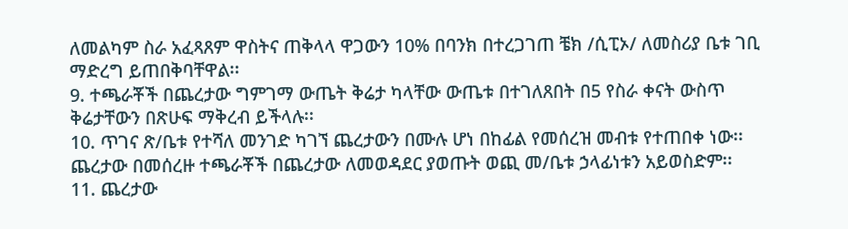ለመልካም ስራ አፈጻጸም ዋስትና ጠቅላላ ዋጋውን 10% በባንክ በተረጋገጠ ቼክ /ሲፒኦ/ ለመስሪያ ቤቱ ገቢ ማድረግ ይጠበቅባቸዋል፡፡
9. ተጫራቾች በጨረታው ግምገማ ውጤት ቅሬታ ካላቸው ውጤቱ በተገለጸበት በ5 የስራ ቀናት ውስጥ ቅሬታቸውን በጽሁፍ ማቅረብ ይችላሉ፡፡
10. ጥገና ጽ/ቤቱ የተሻለ መንገድ ካገኘ ጨረታውን በሙሉ ሆነ በከፊል የመሰረዝ መብቱ የተጠበቀ ነው፡፡ ጨረታው በመሰረዙ ተጫራቾች በጨረታው ለመወዳደር ያወጡት ወጪ መ/ቤቱ ኃላፊነቱን አይወስድም፡፡
11. ጨረታው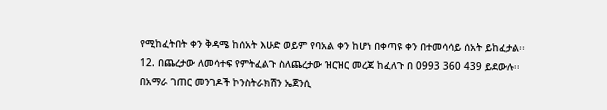የሚከፈትበት ቀን ቅዳሜ ከሰአት እሁድ ወይም የባአል ቀን ከሆነ በቀጣዩ ቀን በተመሳሳይ ሰአት ይከፈታል፡፡
12. በጨረታው ለመሳተፍ የምትፈልጉ ስለጨረታው ዝርዝር መረጃ ከፈለጉ በ 0993 360 439 ይደውሉ፡፡
በአማራ ገጠር መንገዶች ኮንስትራክሽን ኤጀንሲ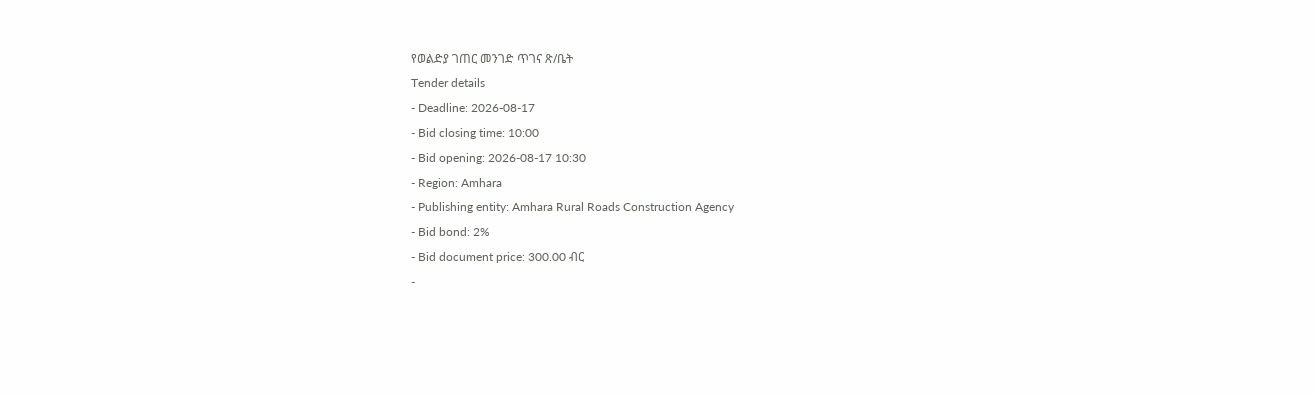የወልድያ ገጠር መንገድ ጥገና ጽ/ቤት
Tender details
- Deadline: 2026-08-17
- Bid closing time: 10:00
- Bid opening: 2026-08-17 10:30
- Region: Amhara
- Publishing entity: Amhara Rural Roads Construction Agency
- Bid bond: 2%
- Bid document price: 300.00 ብር
-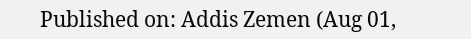Published on: Addis Zemen (Aug 01,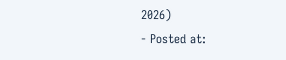2026)
- Posted at: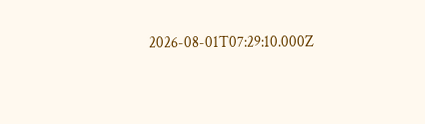2026-08-01T07:29:10.000Z